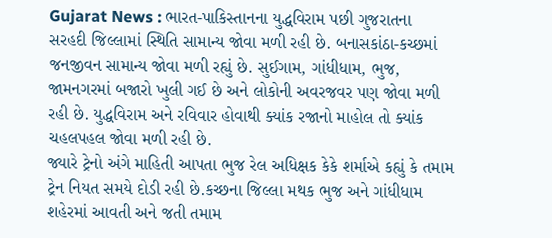Gujarat News : ભારત-પાકિસ્તાનના યુદ્ધવિરામ પછી ગુજરાતના સરહદી જિલ્લામાં સ્થિતિ સામાન્ય જોવા મળી રહી છે. બનાસકાંઠા-કચ્છમાં જનજીવન સામાન્ય જોવા મળી રહ્યું છે. સુઈગામ, ગાંધીધામ, ભુજ, જામનગરમાં બજારો ખુલી ગઈ છે અને લોકોની અવરજવર પણ જોવા મળી રહી છે. યુદ્ધવિરામ અને રવિવાર હોવાથી ક્યાંક રજાનો માહોલ તો ક્યાંક ચહલપહલ જોવા મળી રહી છે.
જ્યારે ટ્રેનો અંગે માહિતી આપતા ભુજ રેલ અધિક્ષક કેકે શર્માએ કહ્યું કે તમામ ટ્રેન નિયત સમયે દોડી રહી છે.કચ્છના જિલ્લા મથક ભુજ અને ગાંધીધામ શહેરમાં આવતી અને જતી તમામ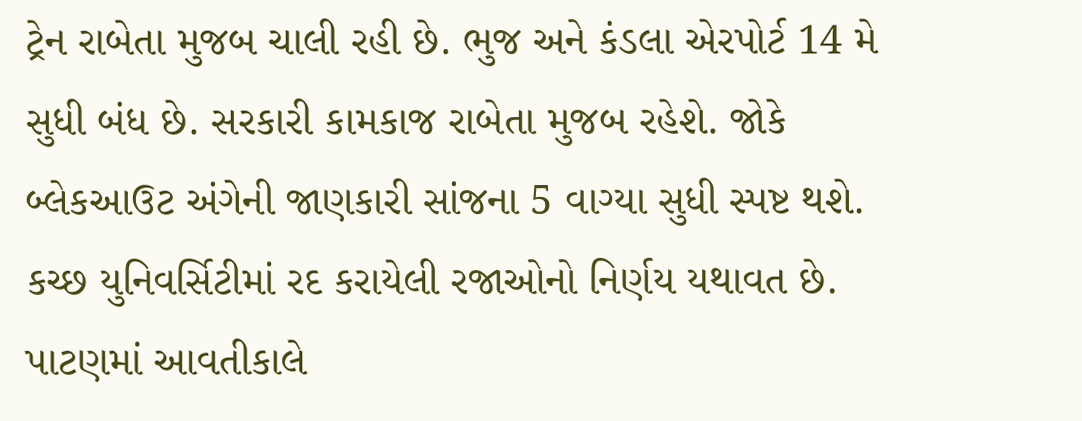ટ્રેન રાબેતા મુજબ ચાલી રહી છે. ભુજ અને કંડલા એરપોર્ટ 14 મે સુધી બંધ છે. સરકારી કામકાજ રાબેતા મુજબ રહેશે. જોકે બ્લેકઆઉટ અંગેની જાણકારી સાંજના 5 વાગ્યા સુધી સ્પષ્ટ થશે. કચ્છ યુનિવર્સિટીમાં રદ કરાયેલી રજાઓનો નિર્ણય યથાવત છે.
પાટણમાં આવતીકાલે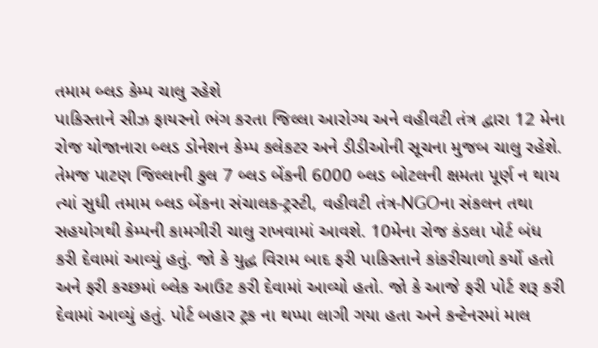તમામ બ્લડ કેમ્પ ચાલુ રહેશે
પાકિસ્તાને સીઝ ફાયરનો ભંગ કરતા જિલ્લા આરોગ્ય અને વહીવટી તંત્ર દ્વારા 12 મેના રોજ યોજાનારા બ્લડ ડોનેશન કેમ્પ કલેકટર અને ડીડીઓની સૂચના મુજબ ચાલુ રહેશે. તેમજ પાટણ જિલ્લાની કુલ 7 બ્લડ બેંકની 6000 બ્લડ બોટલની ક્ષમતા પૂર્ણ ન થાય ત્યાં સુધી તમામ બ્લડ બેંકના સંચાલક-ટ્રસ્ટી, વહીવટી તંત્ર-NGOના સંકલન તથા સહયોગથી કેમ્પની કામગીરી ચાલુ રાખવામાં આવશે. 10મેના રોજ કંડલા પોર્ટ બંધ કરી દેવામાં આવ્યું હતું. જો કે યુદ્ધ વિરામ બાદ ફરી પાકિસ્તાને કાંકરીચાળો કર્યો હતો અને ફરી કચ્છમાં બ્લેક આઉટ કરી દેવામાં આવ્યો હતો. જો કે આજે ફરી પોર્ટ શરૂ કરી દેવામાં આવ્યું હતું. પોર્ટ બહાર ટ્રક ના થપ્પા લાગી ગયા હતા અને કન્ટેનરમાં માલ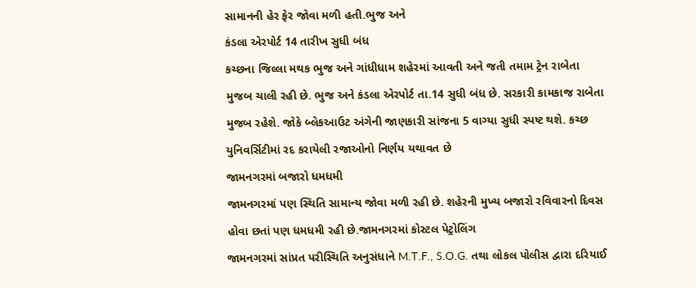સામાનની હેર ફેર જોવા મળી હતી.ભુજ અને
કંડલા એરપોર્ટ 14 તારીખ સુધી બંધ
કચ્છના જિલ્લા મથક ભુજ અને ગાંધીધામ શહેરમાં આવતી અને જતી તમામ ટ્રેન રાબેતા મુજબ ચાલી રહી છે. ભુજ અને કંડલા એરપોર્ટ તા.14 સુધી બંધ છે. સરકારી કામકાજ રાબેતા મુજબ રહેશે. જોકે બ્લેકઆઉટ અંગેની જાણકારી સાંજના 5 વાગ્યા સુધી સ્પષ્ટ થશે. કચ્છ યુનિવર્સિટીમાં રદ કરાયેલી રજાઓનો નિર્ણય યથાવત છે
જામનગરમાં બજારો ધમધમી
જામનગરમાં પણ સ્થિતિ સામાન્ય જોવા મળી રહી છે. શહેરની મુખ્ય બજારો રવિવારનો દિવસ હોવા છતાં પણ ધમધમી રહી છે.જામનગરમાં કોસ્ટલ પેટ્રોલિંગ
જામનગરમાં સાંપ્રત પરીસ્થિતિ અનુસંધાને M.T.F., S.O.G. તથા લોકલ પોલીસ દ્વારા દરિયાઈ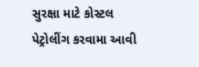સુરક્ષા માટે કોસ્ટલ પેટ્રોલીંગ કરવામા આવી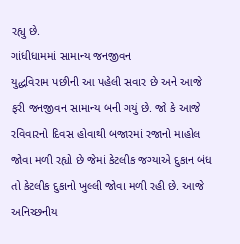રહ્યુ છે.
ગાંધીધામમાં સામાન્ય જનજીવન
યુદ્ધવિરામ પછીની આ પહેલી સવાર છે અને આજે ફરી જનજીવન સામાન્ય બની ગયું છે. જો કે આજે રવિવારનો દિવસ હોવાથી બજારમાં રજાનો માહોલ જોવા મળી રહ્યો છે જેમાં કેટલીક જગ્યાએ દુકાન બંધ તો કેટલીક દુકાનો ખુલ્લી જોવા મળી રહી છે. આજે અનિચ્છનીય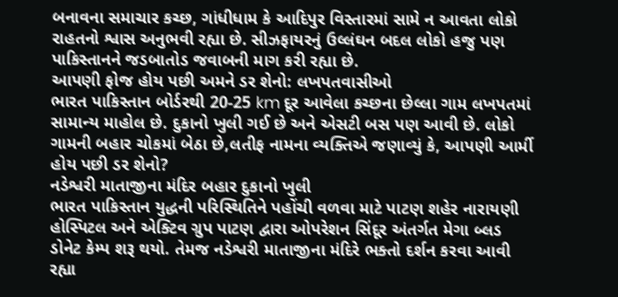બનાવના સમાચાર કચ્છ, ગાંધીધામ કે આદિપુર વિસ્તારમાં સામે ન આવતા લોકો રાહતનો શ્વાસ અનુભવી રહ્યા છે. સીઝફાયરનું ઉલ્લંઘન બદલ લોકો હજુ પણ પાકિસ્તાનને જડબાતોડ જવાબની માગ કરી રહ્યા છે.
આપણી ફોજ હોય પછી અમને ડર શેનો: લખપતવાસીઓ
ભારત પાકિસ્તાન બોર્ડરથી 20-25 km દૂર આવેલા કચ્છના છેલ્લા ગામ લખપતમાં સામાન્ય માહોલ છે. દુકાનો ખુલી ગઈ છે અને એસટી બસ પણ આવી છે. લોકો ગામની બહાર ચોકમાં બેઠા છે,લતીફ નામના વ્યક્તિએ જણાવ્યું કે, આપણી આર્મી હોય પછી ડર શેનો?
નડેશ્વરી માતાજીના મંદિર બહાર દુકાનો ખુલી
ભારત પાકિસ્તાન યુદ્ધની પરિસ્થિતિને પહોંચી વળવા માટે પાટણ શહેર નારાયણી હોસ્પિટલ અને એક્ટિવ ગ્રુપ પાટણ દ્વારા ઓપરેશન સિંદૂર અંતર્ગત મેગા બ્લડ ડોનેટ કેમ્પ શરૂ થયો. તેમજ નડેશ્વરી માતાજીના મંદિરે ભક્તો દર્શન કરવા આવી રહ્યા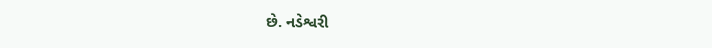છે. નડેશ્વરી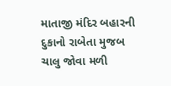માતાજી મંદિર બહારની દુકાનો રાબેતા મુજબ ચાલુ જોવા મળી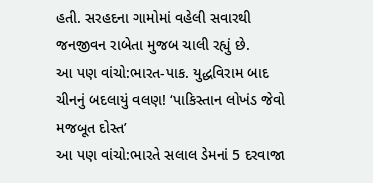હતી. સરહદના ગામોમાં વહેલી સવારથી જનજીવન રાબેતા મુજબ ચાલી રહ્યું છે.
આ પણ વાંચો:ભારત-પાક. યુદ્ધવિરામ બાદ ચીનનું બદલાયું વલણ! ‘પાકિસ્તાન લોખંડ જેવો મજબૂત દોસ્ત’
આ પણ વાંચો:ભારતે સલાલ ડેમનાં 5 દરવાજા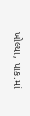ખોલ્યા, પાક.માં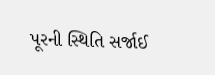પૂરની સ્થિતિ સર્જાઈ